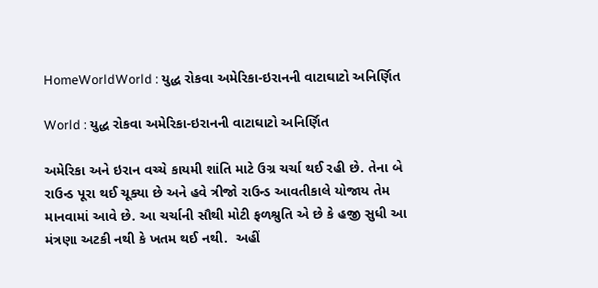HomeWorldWorld : યુદ્ધ રોકવા અમેરિકા-ઇરાનની વાટાઘાટો અનિર્ણિત

World : યુદ્ધ રોકવા અમેરિકા-ઇરાનની વાટાઘાટો અનિર્ણિત

અમેરિકા અને ઇરાન વચ્ચે કાયમી શાંતિ માટે ઉગ્ર ચર્ચા થઈ રહી છે. તેના બે રાઉન્ડ પૂરા થઈ ચૂક્યા છે અને હવે ત્રીજો રાઉન્ડ આવતીકાલે યોજાય તેમ માનવામાં આવે છે. આ ચર્ચાની સૌથી મોટી ફળશ્રુતિ એ છે કે હજી સુધી આ મંત્રણા અટકી નથી કે ખતમ થઈ નથી.  અહીં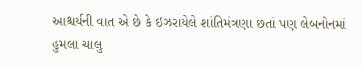આશ્ચર્યની વાત એ છે કે ઇઝરાયેલે શાંતિમંત્રણા છતાં પણ લેબનોનમાં હુમલા ચાલુ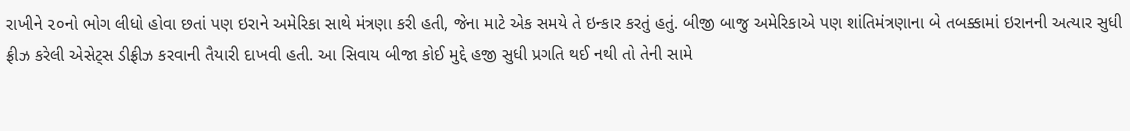રાખીને ૨૦નો ભોગ લીધો હોવા છતાં પણ ઇરાને અમેરિકા સાથે મંત્રણા કરી હતી, જેના માટે એક સમયે તે ઇન્કાર કરતું હતું. બીજી બાજુ અમેરિકાએ પણ શાંતિમંત્રણાના બે તબક્કામાં ઇરાનની અત્યાર સુધી ફ્રીઝ કરેલી એસેટ્સ ડીફ્રીઝ કરવાની તૈયારી દાખવી હતી. આ સિવાય બીજા કોઈ મુદ્દે હજી સુધી પ્રગતિ થઈ નથી તો તેની સામે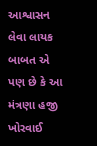આશ્વાસન લેવા લાયક બાબત એ પણ છે કે આ મંત્રણા હજી ખોરવાઈ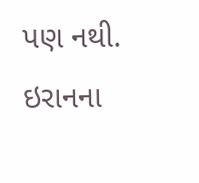પણ નથી. ઇરાનના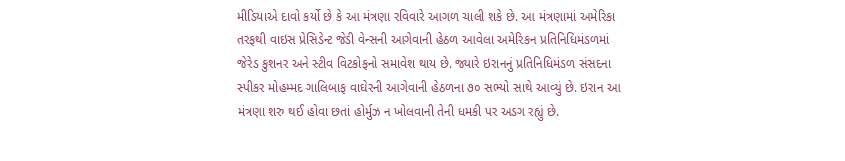મીડિયાએ દાવો કર્યો છે કે આ મંત્રણા રવિવારે આગળ ચાલી શકે છે. આ મંત્રણામાં અમેરિકા તરફથી વાઇસ પ્રેસિડેન્ટ જેડી વેન્સની આગેવાની હેઠળ આવેલા અમેરિકન પ્રતિનિધિમંડળમાં જેરેડ કુશનર અને સ્ટીવ વિટકોફનો સમાવેશ થાય છે. જ્યારે ઇરાનનું પ્રતિનિધિમંડળ સંસદના સ્પીકર મોહમ્મદ ગાલિબાફ વાઘેરની આગેવાની હેઠળના ૭૦ સભ્યો સાથે આવ્યું છે. ઇરાન આ મંત્રણા શરુ થઈ હોવા છતાં હોર્મુઝ ન ખોલવાની તેની ધમકી પર અડગ રહ્યું છે.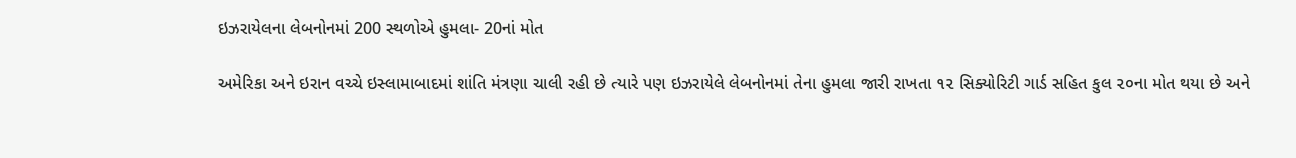ઇઝરાયેલના લેબનોનમાં 200 સ્થળોએ હુમલા- 20નાં મોત

અમેરિકા અને ઇરાન વચ્ચે ઇસ્લામાબાદમાં શાંતિ મંત્રણા ચાલી રહી છે ત્યારે પણ ઇઝરાયેલે લેબનોનમાં તેના હુમલા જારી રાખતા ૧૨ સિક્યોરિટી ગાર્ડ સહિત કુલ ૨૦ના મોત થયા છે અને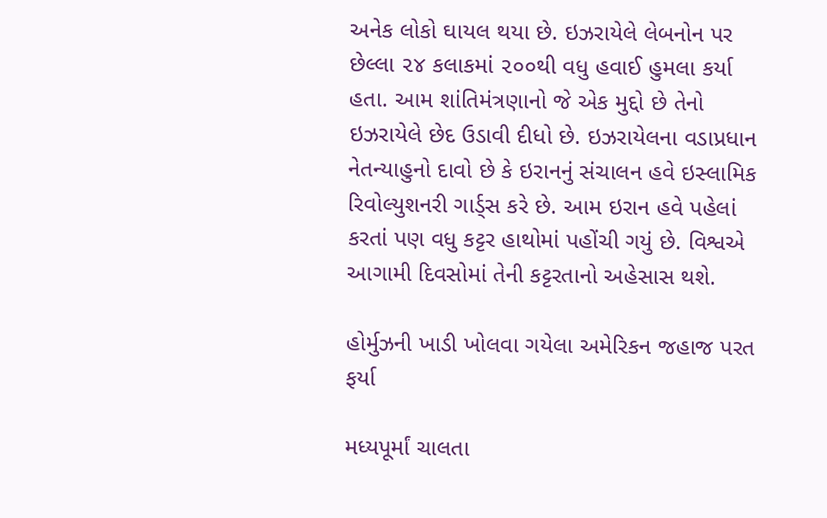અનેક લોકો ઘાયલ થયા છે. ઇઝરાયેલે લેબનોન પર છેલ્લા ૨૪ કલાકમાં ૨૦૦થી વધુ હવાઈ હુમલા કર્યા હતા. આમ શાંતિમંત્રણાનો જે એક મુદ્દો છે તેનો ઇઝરાયેલે છેદ ઉડાવી દીધો છે. ઇઝરાયેલના વડાપ્રધાન નેતન્યાહુનો દાવો છે કે ઇરાનનું સંચાલન હવે ઇસ્લામિક રિવોલ્યુશનરી ગાર્ડ્સ કરે છે. આમ ઇરાન હવે પહેલાં કરતાં પણ વધુ કટ્ટર હાથોમાં પહોંચી ગયું છે. વિશ્વએ આગામી દિવસોમાં તેની કટ્ટરતાનો અહેસાસ થશે.

હોર્મુઝની ખાડી ખોલવા ગયેલા અમેરિકન જહાજ પરત ફર્યા

મધ્યપૂર્માં ચાલતા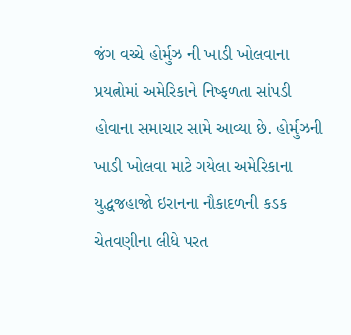જંગ વચ્ચે હોર્મુઝ ની ખાડી ખોલવાના પ્રયત્નોમાં અમેરિકાને નિષ્ફળતા સાંપડી હોવાના સમાચાર સામે આવ્યા છે. હોર્મુઝની ખાડી ખોલવા માટે ગયેલા અમેરિકાના યુદ્ધજહાજો ઇરાનના નૌકાદળની કડક ચેતવણીના લીધે પરત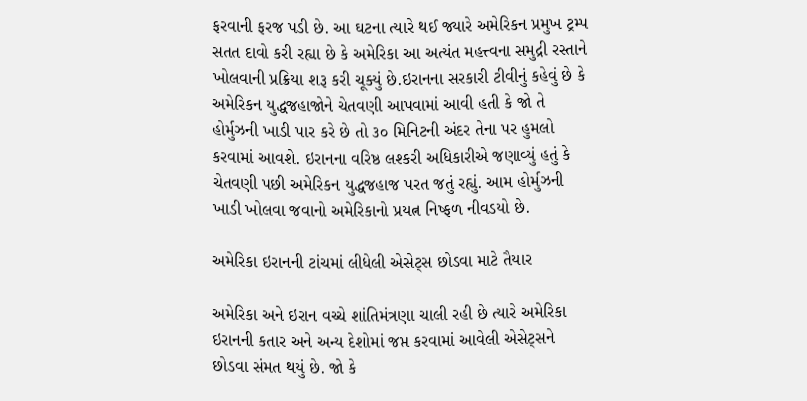ફરવાની ફરજ પડી છે. આ ઘટના ત્યારે થઈ જ્યારે અમેરિકન પ્રમુખ ટ્રમ્પ સતત દાવો કરી રહ્યા છે કે અમેરિકા આ અત્યંત મહત્ત્વના સમુદ્રી રસ્તાને ખોલવાની પ્રક્રિયા શરૂ કરી ચૂક્યું છે.ઇરાનના સરકારી ટીવીનું કહેવું છે કે અમેરિકન યુદ્ધજહાજોને ચેતવણી આપવામાં આવી હતી કે જો તે હોર્મુઝની ખાડી પાર કરે છે તો ૩૦ મિનિટની અંદર તેના પર હુમલો કરવામાં આવશે. ઇરાનના વરિષ્ઠ લશ્કરી અધિકારીએ જણાવ્યું હતું કે ચેતવણી પછી અમેરિકન યુદ્ધજહાજ પરત જતું રહ્યું. આમ હોર્મુઝની ખાડી ખોલવા જવાનો અમેરિકાનો પ્રયત્ન નિષ્ફળ નીવડયો છે.

અમેરિકા ઇરાનની ટાંચમાં લીધેલી એસેટ્સ છોડવા માટે તૈયાર

અમેરિકા અને ઇરાન વચ્ચે શાંતિમંત્રણા ચાલી રહી છે ત્યારે અમેરિકા ઇરાનની કતાર અને અન્ય દેશોમાં જપ્ત કરવામાં આવેલી એસેટ્સને છોડવા સંમત થયું છે. જો કે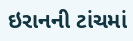ઇરાનની ટાંચમાં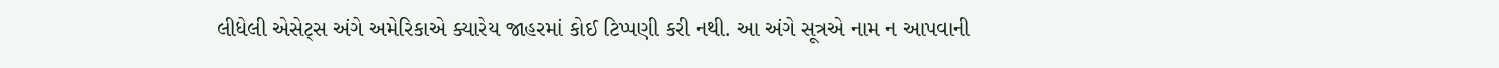લીધેલી એસેટ્સ અંગે અમેરિકાએ ક્યારેય જાહરમાં કોઈ ટિપ્પણી કરી નથી. આ અંગે સૂત્રએ નામ ન આપવાની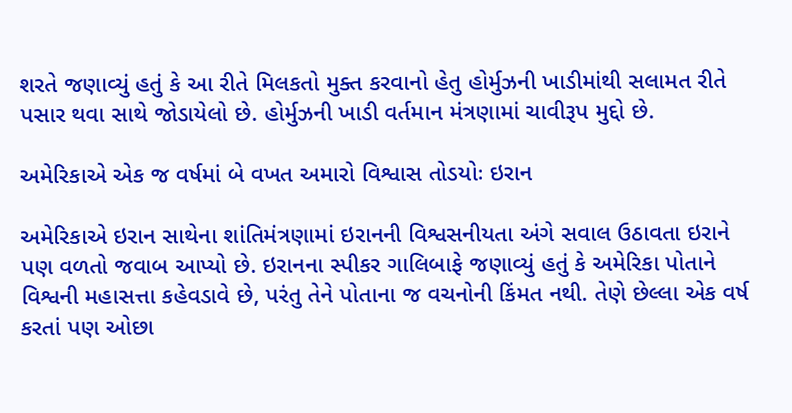શરતે જણાવ્યું હતું કે આ રીતે મિલકતો મુક્ત કરવાનો હેતુ હોર્મુઝની ખાડીમાંથી સલામત રીતે પસાર થવા સાથે જોડાયેલો છે. હોર્મુઝની ખાડી વર્તમાન મંત્રણામાં ચાવીરૂપ મુદ્દો છે.

અમેરિકાએ એક જ વર્ષમાં બે વખત અમારો વિશ્વાસ તોડયોઃ ઇરાન

અમેરિકાએ ઇરાન સાથેના શાંતિમંત્રણામાં ઇરાનની વિશ્વસનીયતા અંગે સવાલ ઉઠાવતા ઇરાને પણ વળતો જવાબ આપ્યો છે. ઇરાનના સ્પીકર ગાલિબાફે જણાવ્યું હતું કે અમેરિકા પોતાને વિશ્વની મહાસત્તા કહેવડાવે છે, પરંતુ તેને પોતાના જ વચનોની કિંમત નથી. તેણે છેલ્લા એક વર્ષ કરતાં પણ ઓછા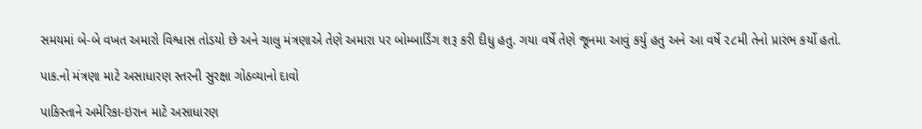સમયમાં બે-બે વખત અમારો વિશ્વાસ તોડયો છે અને ચાલુ મંત્રણાએ તેણે અમારા પર બોમ્બાર્ડિંગ શરૂ કરી દીધુ હતુ. ગયા વર્ષે તેણે જૂનમા આવું કર્યુ હતુ અને આ વર્ષે ૨૮મી તેનો પ્રારંભ કર્યો હતો.

પાક.નો મંત્રણા માટે અસાધારણ સ્તરની સુરક્ષા ગોઠવ્યાનો દાવો

પાકિસ્તાને અમેરિકા-ઇરાન માટે અસાધારણ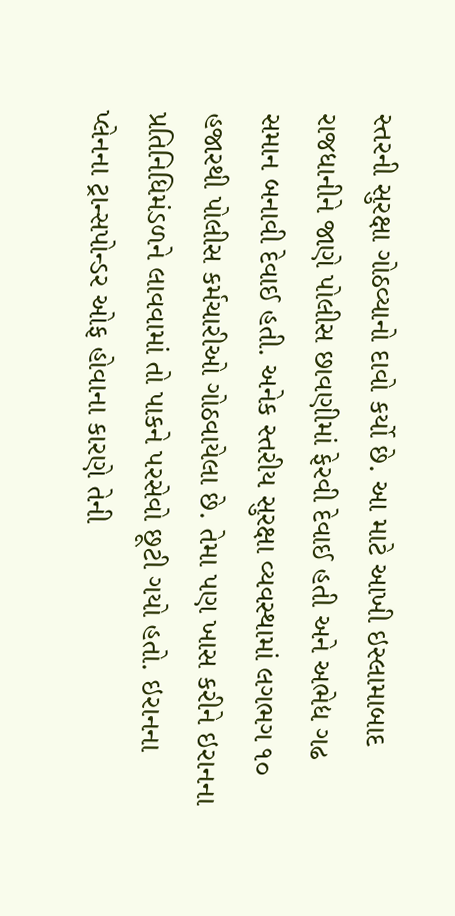સ્તરની સુરક્ષા ગોઠવ્યાનો દાવો કર્યો છે. આ માટે આખી ઇસ્લામાબાદ રાજધાનીને જાણે પોલીસ છાવણીમાં ફેરવી દેવાઈ હતી અને અભેદ્ય ગઢ સમાન બનાવી દેવાઈ હતી. અનેક સ્તરીય સુરક્ષા વ્યવસ્થામાં લગભગ ૧૦ હજારથી પોલીસ કર્મચારીઓ ગોઠવાયેલા છે. તેમા પણ ખાસ કરીને ઇરાનના પ્રતિનિધિમંડળને લાવવામાં તો પાકને પરસેવો છૂટી ગયો હતો. ઇરાનના પ્લેનના ટ્રાન્સપોન્ડર ઓફ હોવાના કારણે તેની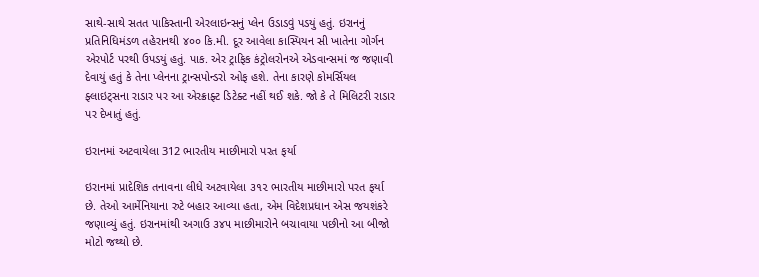સાથે-સાથે સતત પાકિસ્તાની એરલાઇન્સનું પ્લેન ઉડાડવું પડયું હતું. ઇરાનનું પ્રતિનિધિમંડળ તહેરાનથી ૪૦૦ કિ.મી. દૂર આવેલા કાસ્પિયન સી ખાતેના ગોર્ગન એરપોર્ટ પરથી ઉપડયું હતું. પાક. એર ટ્રાફિક કંટ્રોલરોનએ એડવાન્સમાં જ જણાવી દેવાયું હતું કે તેના પ્લેનના ટ્રાન્સપોન્ડરો ઓફ હશે. તેના કારણે કોમર્સિયલ ફ્લાઇટ્સના રાડાર પર આ એરક્રાફ્ટ ડિટેક્ટ નહીં થઈ શકે. જો કે તે મિલિટરી રાડાર પર દેખાતું હતું.

ઇરાનમાં અટવાયેલા 312 ભારતીય માછીમારો પરત ફર્યા

ઇરાનમાં પ્રાદેશિક તનાવના લીધે અટવાયેલા ૩૧૨ ભારતીય માછીમારો પરત ફર્યા છે. તેઓ આર્મેનિયાના રુટે બહાર આવ્યા હતા, એમ વિદેશપ્રધાન એસ જયશંકરે જણાવ્યું હતું. ઇરાનમાંથી અગાઉ ૩૪૫ માછીમારોને બચાવાયા પછીનો આ બીજો મોટો જથ્થો છે.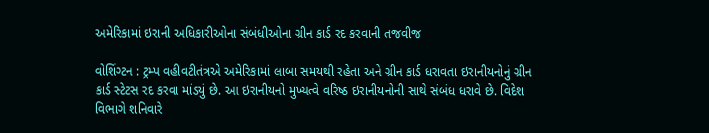અમેરિકામાં ઇરાની અધિકારીઓના સંબંધીઓના ગ્રીન કાર્ડ રદ કરવાની તજવીજ

વોશિંગ્ટન : ટ્રમ્પ વહીવટીતંત્રએ અમેરિકામાં લાબા સમયથી રહેતા અને ગ્રીન કાર્ડ ધરાવતા ઇરાનીયનોનું ગ્રીન કાર્ડ સ્ટેટસ રદ કરવા માંડયું છે. આ ઇરાનીયનો મુખ્યત્વે વરિષ્ઠ ઇરાનીયનોની સાથે સંબંધ ધરાવે છે. વિદેશ વિભાગે શનિવારે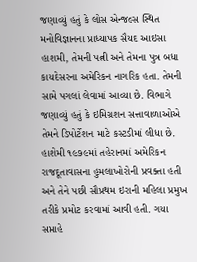જણાવ્યું હતું કે લોસ એન્જલ્સ સ્થિત મનોવિજ્ઞાનના પ્રાધ્યાપક સૈયદ આઇસા હાશમી, તેમની પત્ની અને તેમના પુત્ર બધા કાયદેસરના અમેરિકન નાગરિક હતા. તેમની સામે પગલાં લેવામાં આવ્યા છે. વિભાગે જણાવ્યું હતું કે ઇમિગ્રશન સત્તાવાળાઓએ તેમને ડિપોર્ટેશન માટે કસ્ટડીમાં લીધા છે. હાશેમી ૧૯૭૯માં તહેરાનમાં અમેરિકન રાજદૂતાવાસના હુમલાખોરોની પ્રવક્તા હતી અને તેને પછી સૌપ્રથમ ઇરાની મહિલા પ્રમુખ તરીકે પ્રમોટ કરવામાં આવી હતી. ગયા સપ્તાહે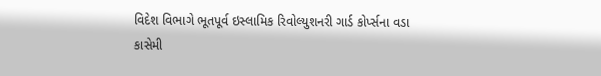વિદેશ વિભાગે ભૂતપૂર્વ ઇસ્લામિક રિવોલ્યુશનરી ગાર્ડ કોર્પ્સના વડા કાસેમી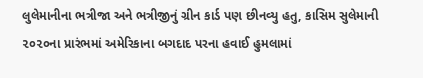લુલેમાનીના ભત્રીજા અને ભત્રીજીનું ગ્રીન કાર્ડ પણ છીનવ્યુ હતુ, કાસિમ સુલેમાની ૨૦૨૦ના પ્રારંભમાં અમેરિકાના બગદાદ પરના હવાઈ હુમલામાં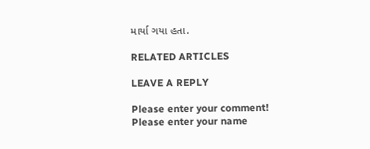માર્યા ગયા હતા.

RELATED ARTICLES

LEAVE A REPLY

Please enter your comment!
Please enter your name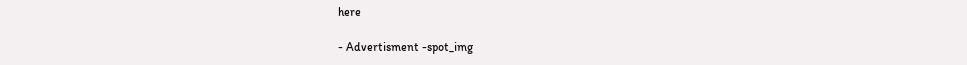here

- Advertisment -spot_img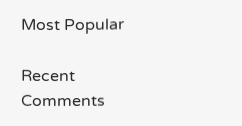Most Popular

Recent Comments